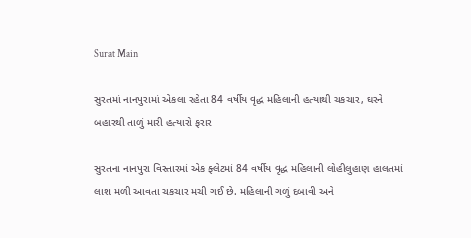Surat Main

સુરતમાં નાનપુરામાં એકલા રહેતા 84 વર્ષીય વૃદ્ધ મહિલાની હત્યાથી ચકચાર, ઘરને બહારથી તાળું મારી હત્યારો ફરાર

સુરતના નાનપુરા વિસ્તારમાં એક ફ્લેટમાં 84 વર્ષીય વૃદ્ધ મહિલાની લોહીલુહાણ હાલતમાં લાશ મળી આવતા ચકચાર મચી ગઈ છે. મહિલાની ગળું દબાવી અને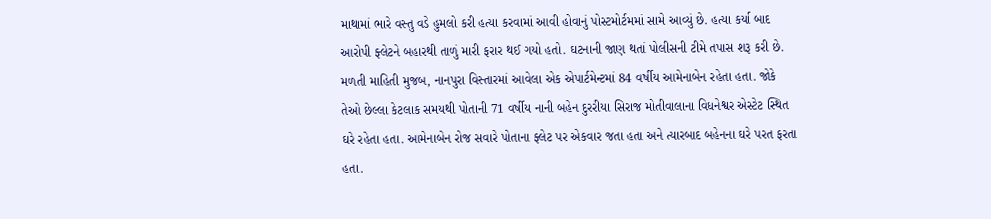માથામાં ભારે વસ્તુ વડે હુમલો કરી હત્યા કરવામાં આવી હોવાનું પોસ્ટમોર્ટમમાં સામે આવ્યું છે. હત્યા કર્યા બાદ આરોપી ફ્લેટને બહારથી તાળું મારી ફરાર થઈ ગયો હતો. ઘટનાની જાણ થતાં પોલીસની ટીમે તપાસ શરૂ કરી છે. મળતી માહિતી મુજબ, નાનપુરા વિસ્તારમાં આવેલા એક એપાર્ટમેન્ટમાં 84 વર્ષીય આમેનાબેન રહેતા હતા. જોકે તેઓ છેલ્લા કેટલાક સમયથી પોતાની 71 વર્ષીય નાની બહેન દુરરીયા સિરાજ મોતીવાલાના વિધનેશ્વર એસ્ટેટ સ્થિત ઘરે રહેતા હતા. આમેનાબેન રોજ સવારે પોતાના ફ્લેટ પર એકવાર જતા હતા અને ત્યારબાદ બહેનના ઘરે પરત ફરતા હતા.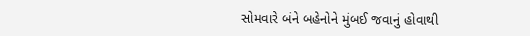સોમવારે બંને બહેનોને મુંબઈ જવાનું હોવાથી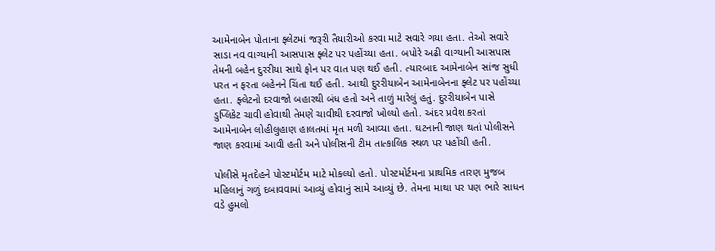આમેનાબેન પોતાના ફ્લેટમાં જરૂરી તૈયારીઓ કરવા માટે સવારે ગયા હતા. તેઓ સવારે સાડા નવ વાગ્યાની આસપાસ ફ્લેટ પર પહોંચ્યા હતા. બપોરે અઢી વાગ્યાની આસપાસ તેમની બહેન દુરરીયા સાથે ફોન પર વાત પણ થઈ હતી. ત્યારબાદ આમેનાબેન સાંજ સુધી પરત ન ફરતા બહેનને ચિંતા થઈ હતી. આથી દુરરીયાબેન આમેનાબેનના ફ્લેટ પર પહોંચ્યા હતા. ફ્લેટનો દરવાજો બહારથી બંધ હતો અને તાળું મારેલું હતું. દુરરીયાબેન પાસે ડુપ્લિકેટ ચાવી હોવાથી તેમણે ચાવીથી દરવાજો ખોલ્યો હતો. અંદર પ્રવેશ કરતાં આમેનાબેન લોહીલુહાણ હાલતમાં મૃત મળી આવ્યા હતા. ઘટનાની જાણ થતાં પોલીસને જાણ કરવામાં આવી હતી અને પોલીસની ટીમ તાત્કાલિક સ્થળ પર પહોંચી હતી.

પોલીસે મૃતદેહને પોસ્ટમોર્ટમ માટે મોકલ્યો હતો. પોસ્ટમોર્ટમના પ્રાથમિક તારણ મુજબ મહિલાનું ગળું દબાવવામાં આવ્યું હોવાનું સામે આવ્યું છે. તેમના માથા પર પણ ભારે સાધન વડે હુમલો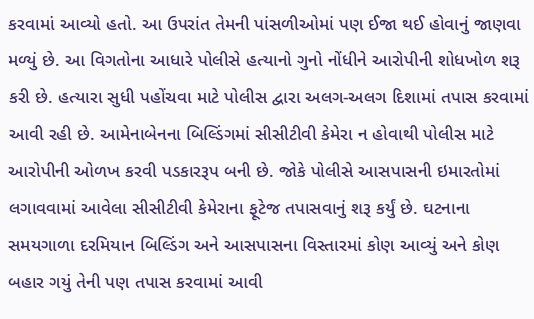કરવામાં આવ્યો હતો. આ ઉપરાંત તેમની પાંસળીઓમાં પણ ઈજા થઈ હોવાનું જાણવા મળ્યું છે. આ વિગતોના આધારે પોલીસે હત્યાનો ગુનો નોંધીને આરોપીની શોધખોળ શરૂ કરી છે. હત્યારા સુધી પહોંચવા માટે પોલીસ દ્વારા અલગ-અલગ દિશામાં તપાસ કરવામાં આવી રહી છે. આમેનાબેનના બિલ્ડિંગમાં સીસીટીવી કેમેરા ન હોવાથી પોલીસ માટે આરોપીની ઓળખ કરવી પડકારરૂપ બની છે. જોકે પોલીસે આસપાસની ઇમારતોમાં લગાવવામાં આવેલા સીસીટીવી કેમેરાના ફૂટેજ તપાસવાનું શરૂ કર્યું છે. ઘટનાના સમયગાળા દરમિયાન બિલ્ડિંગ અને આસપાસના વિસ્તારમાં કોણ આવ્યું અને કોણ બહાર ગયું તેની પણ તપાસ કરવામાં આવી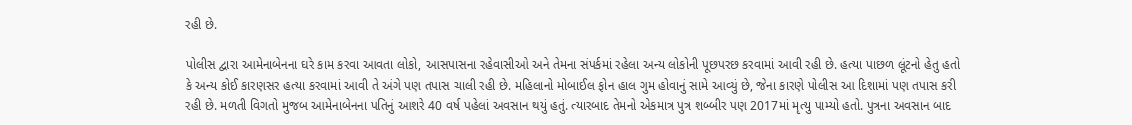રહી છે.

પોલીસ દ્વારા આમેનાબેનના ઘરે કામ કરવા આવતા લોકો, આસપાસના રહેવાસીઓ અને તેમના સંપર્કમાં રહેલા અન્ય લોકોની પૂછપરછ કરવામાં આવી રહી છે. હત્યા પાછળ લૂંટનો હેતુ હતો કે અન્ય કોઈ કારણસર હત્યા કરવામાં આવી તે અંગે પણ તપાસ ચાલી રહી છે. મહિલાનો મોબાઈલ ફોન હાલ ગુમ હોવાનું સામે આવ્યું છે, જેના કારણે પોલીસ આ દિશામાં પણ તપાસ કરી રહી છે. મળતી વિગતો મુજબ આમેનાબેનના પતિનું આશરે 40 વર્ષ પહેલાં અવસાન થયું હતું. ત્યારબાદ તેમનો એકમાત્ર પુત્ર શબ્બીર પણ 2017માં મૃત્યુ પામ્યો હતો. પુત્રના અવસાન બાદ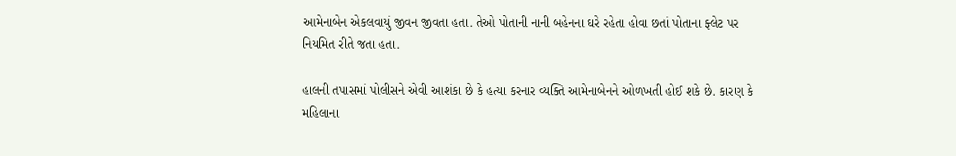આમેનાબેન એકલવાયું જીવન જીવતા હતા. તેઓ પોતાની નાની બહેનના ઘરે રહેતા હોવા છતાં પોતાના ફ્લેટ પર નિયમિત રીતે જતા હતા.

હાલની તપાસમાં પોલીસને એવી આશંકા છે કે હત્યા કરનાર વ્યક્તિ આમેનાબેનને ઓળખતી હોઈ શકે છે. કારણ કે મહિલાના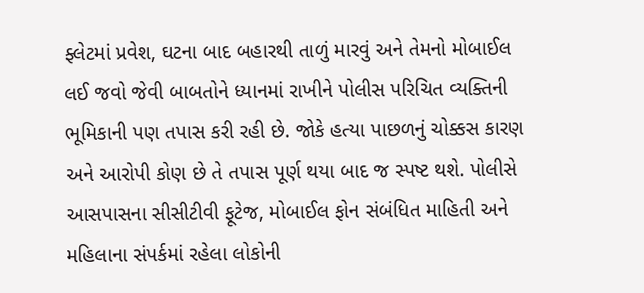ફ્લેટમાં પ્રવેશ, ઘટના બાદ બહારથી તાળું મારવું અને તેમનો મોબાઈલ લઈ જવો જેવી બાબતોને ધ્યાનમાં રાખીને પોલીસ પરિચિત વ્યક્તિની ભૂમિકાની પણ તપાસ કરી રહી છે. જોકે હત્યા પાછળનું ચોક્કસ કારણ અને આરોપી કોણ છે તે તપાસ પૂર્ણ થયા બાદ જ સ્પષ્ટ થશે. પોલીસે આસપાસના સીસીટીવી ફૂટેજ, મોબાઈલ ફોન સંબંધિત માહિતી અને મહિલાના સંપર્કમાં રહેલા લોકોની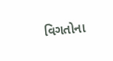વિગતોના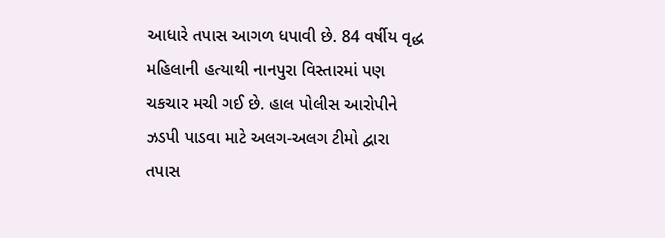આધારે તપાસ આગળ ધપાવી છે. 84 વર્ષીય વૃદ્ધ મહિલાની હત્યાથી નાનપુરા વિસ્તારમાં પણ ચકચાર મચી ગઈ છે. હાલ પોલીસ આરોપીને ઝડપી પાડવા માટે અલગ-અલગ ટીમો દ્વારા તપાસ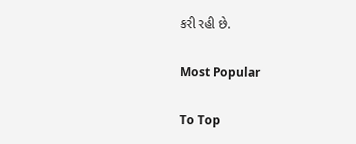કરી રહી છે.

Most Popular

To Top